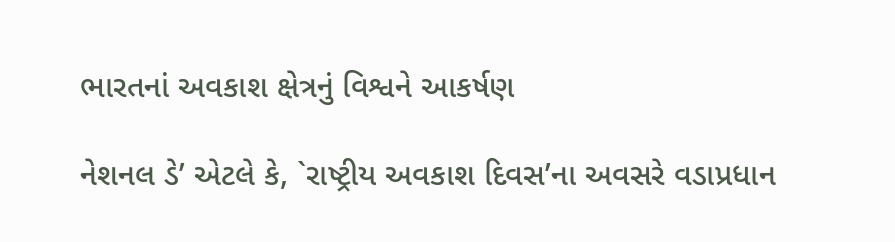ભારતનાં અવકાશ ક્ષેત્રનું વિશ્વને આકર્ષણ

નેશનલ ડે’ એટલે કે, `રાષ્ટ્રીય અવકાશ દિવસ’ના અવસરે વડાપ્રધાન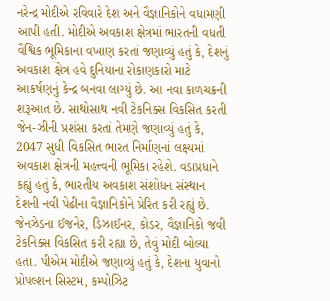નરેન્દ્ર મોદીએ રવિવારે દેશ અને વૈજ્ઞાનિકોને વધામણી આપી હતી. મોદીએ અવકાશ ક્ષેત્રમાં ભારતની વધતી વૈશ્વિક ભૂમિકાના વખાણ કરતાં જણાવ્યું હતું કે, દેશનું અવકાશ ક્ષેત્ર હવે દુનિયાના રોકાણકારો માટે આકર્ષણનું કેન્દ્ર બનવા લાગ્યું છે. આ નવા કાળચક્રની શરૂઆત છે. સાથોસાથ નવી ટેકનિક્સ વિકસિત કરતી જેન-ઝીની પ્રશંસા કરતાં તેમણે જણાવ્યું હતું કે, 2047 સુધી વિકસિત ભારત નિર્માણનાં લક્ષ્યમાં અવકાશ ક્ષેત્રની મહત્ત્વની ભૂમિકા રહેશે. વડાપ્રધાને કહ્યું હતું કે, ભારતીય અવકાશ સંશોધન સંસ્થાન દેશની નવી પેઢીના વૈજ્ઞાનિકોને પ્રેરિત કરી રહ્યું છે. જેનઝેડના ઈજનેર, ડિઝાઈનર, કોડર, વૈજ્ઞાનિકો જવી ટેકનિક્સ વિકસિત કરી રહ્યા છે, તેવું મોદી બોલ્યા હતા. પીએમ મોદીએ જણાવ્યું હતું કે, દેશના યુવાનો પ્રોપલ્શન સિસ્ટમ, કમ્પોઝિટ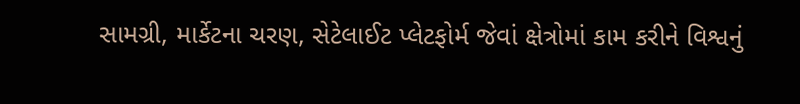સામગ્રી, માર્કેટના ચરણ, સેટેલાઈટ પ્લેટફોર્મ જેવાં ક્ષેત્રોમાં કામ કરીને વિશ્વનું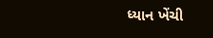ધ્યાન ખેંચી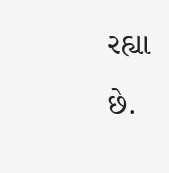રહ્યા છે.